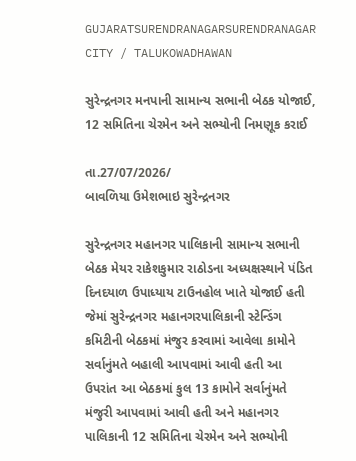GUJARATSURENDRANAGARSURENDRANAGAR CITY / TALUKOWADHAWAN

સુરેન્દ્રનગર મનપાની સામાન્ય સભાની બેઠક યોજાઈ, 12 સમિતિના ચેરમેન અને સભ્યોની નિમણૂક કરાઈ

તા.27/07/2026/
બાવળિયા ઉમેશભાઇ સુરેન્દ્રનગર

સુરેન્દ્રનગર મહાનગર પાલિકાની સામાન્ય સભાની બેઠક મેયર રાકેશકુમાર રાઠોડના અધ્યક્ષસ્થાને પંડિત દિનદયાળ ઉપાધ્યાય ટાઉનહોલ ખાતે યોજાઈ હતી જેમાં સુરેન્દ્રનગર મહાનગરપાલિકાની સ્ટેન્ડિંગ કમિટીની બેઠકમાં મંજુર કરવામાં આવેલા કામોને સર્વાનુંમતે બહાલી આપવામાં આવી હતી આ ઉપરાંત આ બેઠકમાં કુલ 13 કામોને સર્વાનુંમતે મંજુરી આપવામાં આવી હતી અને મહાનગર પાલિકાની 12 સમિતિના ચેરમેન અને સભ્યોની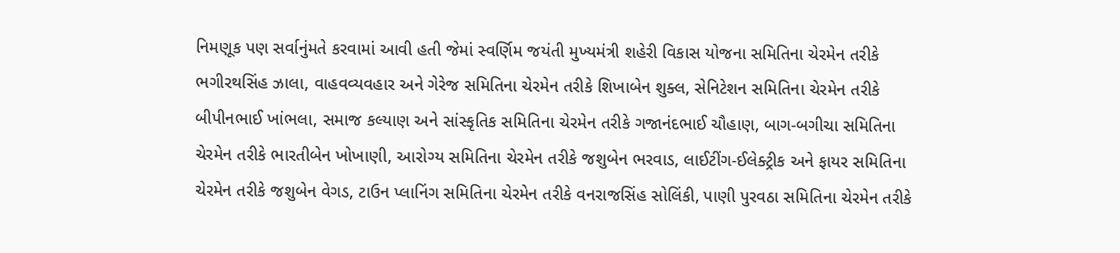નિમણૂક પણ સર્વાનુંમતે કરવામાં આવી હતી જેમાં સ્વર્ણિમ જયંતી મુખ્યમંત્રી શહેરી વિકાસ યોજના સમિતિના ચેરમેન તરીકે ભગીરથસિંહ ઝાલા, વાહવવ્યવહાર અને ગેરેજ સમિતિના ચેરમેન તરીકે શિખાબેન શુક્લ, સેનિટેશન સમિતિના ચેરમેન તરીકે બીપીનભાઈ ખાંભલા, સમાજ કલ્યાણ અને સાંસ્કૃતિક સમિતિના ચેરમેન તરીકે ગજાનંદભાઈ ચૌહાણ, બાગ-બગીચા સમિતિના ચેરમેન તરીકે ભારતીબેન ખોખાણી, આરોગ્ય સમિતિના ચેરમેન તરીકે જશુબેન ભરવાડ, લાઈટીંગ-ઈલેક્ટ્રીક અને ફાયર સમિતિના ચેરમેન તરીકે જશુબેન વેગડ, ટાઉન પ્લાનિંગ સમિતિના ચેરમેન તરીકે વનરાજસિંહ સોલિંકી, પાણી પુરવઠા સમિતિના ચેરમેન તરીકે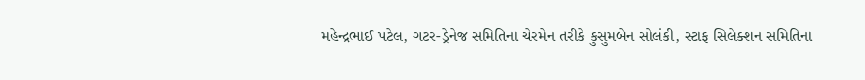મહેન્દ્રભાઈ પટેલ, ગટર-ડ્રેનેજ સમિતિના ચેરમેન તરીકે કુસુમબેન સોલંકી, સ્ટાફ સિલેક્શન સમિતિના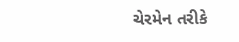ચેરમેન તરીકે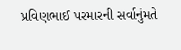પ્રવિણભાઈ પરમારની સર્વાનુંમતે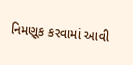નિમણૂક કરવામાં આવી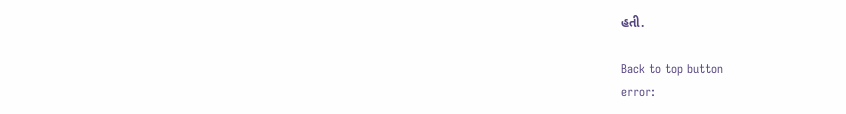હતી.

Back to top button
error: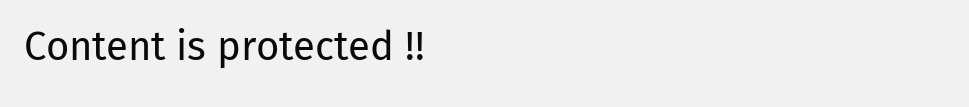Content is protected !!